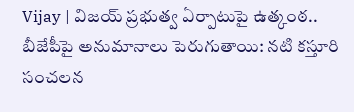Vijay | విజయ్ ప్రభుత్వ ఏర్పాటుపై ఉత్కంఠ.. బీజేపీపై అనుమానాలు పెరుగుతాయి: నటి కస్తూరి సంచలన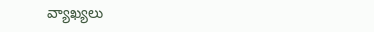వ్యాఖ్యలు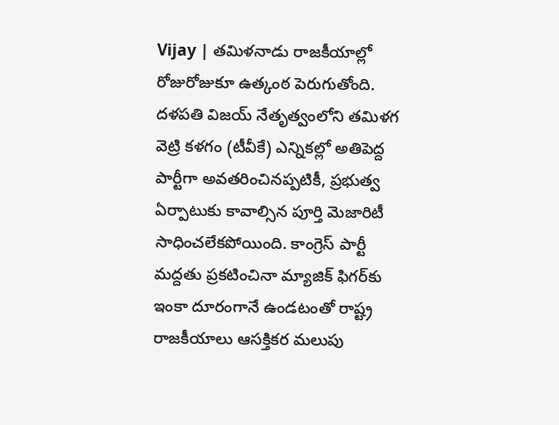Vijay | తమిళనాడు రాజకీయాల్లో రోజురోజుకూ ఉత్కంఠ పెరుగుతోంది. దళపతి విజయ్ నేతృత్వంలోని తమిళగ వెట్రి కళగం (టీవీకే) ఎన్నికల్లో అతిపెద్ద పార్టీగా అవతరించినప్పటికీ, ప్రభుత్వ ఏర్పాటుకు కావాల్సిన పూర్తి మెజారిటీ సాధించలేకపోయింది. కాంగ్రెస్ పార్టీ మద్దతు ప్రకటించినా మ్యాజిక్ ఫిగర్‌కు ఇంకా దూరంగానే ఉండటంతో రాష్ట్ర రాజకీయాలు ఆసక్తికర మలుపు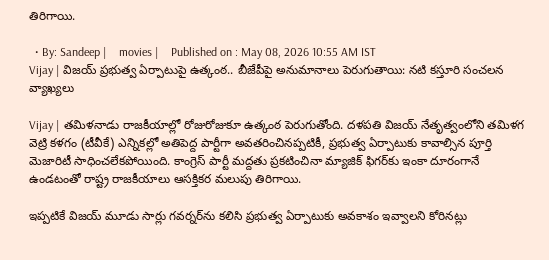తిరిగాయి.

  • By: Sandeep |    movies |    Published on : May 08, 2026 10:55 AM IST
Vijay | విజయ్ ప్రభుత్వ ఏర్పాటుపై ఉత్కంఠ.. బీజేపీపై అనుమానాలు పెరుగుతాయి: నటి కస్తూరి సంచలన వ్యాఖ్యలు

Vijay | తమిళనాడు రాజకీయాల్లో రోజురోజుకూ ఉత్కంఠ పెరుగుతోంది. దళపతి విజయ్ నేతృత్వంలోని తమిళగ వెట్రి కళగం (టీవీకే) ఎన్నికల్లో అతిపెద్ద పార్టీగా అవతరించినప్పటికీ, ప్రభుత్వ ఏర్పాటుకు కావాల్సిన పూర్తి మెజారిటీ సాధించలేకపోయింది. కాంగ్రెస్ పార్టీ మద్దతు ప్రకటించినా మ్యాజిక్ ఫిగర్‌కు ఇంకా దూరంగానే ఉండటంతో రాష్ట్ర రాజకీయాలు ఆసక్తికర మలుపు తిరిగాయి.

ఇప్పటికే విజయ్ మూడు సార్లు గవర్నర్‌ను కలిసి ప్రభుత్వ ఏర్పాటుకు అవకాశం ఇవ్వాలని కోరినట్లు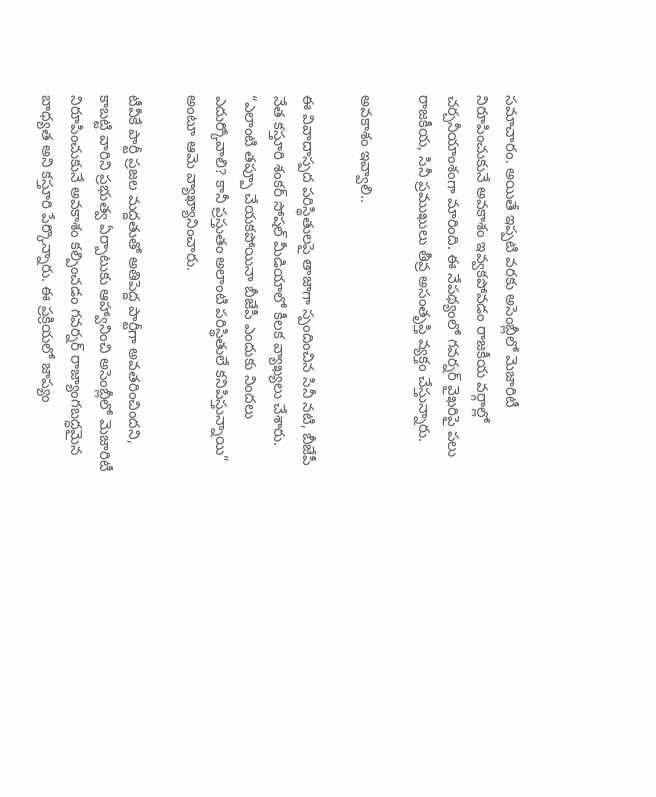సమాచారం. అయితే ఇప్పటి వరకు అసెంబ్లీలో మెజారిటీ నిరూపించుకునే అవకాశం ఇవ్వకపోవడం రాజకీయ వర్గాల్లో చర్చనీయాంశంగా మారింది. ఈ నేపథ్యంలో గవర్నర్ వైఖరిపై పలు రాజకీయ, సినీ ప్రముఖులు తీవ్ర అసంతృప్తి వ్యక్తం చేస్తున్నారు.

అవకాశం ఇవ్వాలి..

ఈ వివాదాస్పద పరిస్థితులపై తాజాగా స్పందించిన సినీ నటి, బీజేపీ నేత కస్తూరి శంకర్ సోషల్ మీడియాలో కీలక వ్యాఖ్యలు చేశారు. “ఎలాంటి తప్పూ చేయకపోయినా బీజేపీ ఎందుకు నిందలు ఎదుర్కోవాలి? కానీ ప్రస్తుతం అలాంటి పరిస్థితులే కనిపిస్తున్నాయి” అంటూ ఆమె వ్యాఖ్యానించారు.

టీవీకే పార్టీ ప్రజల మద్దతుతో అతిపెద్ద పార్టీగా అవతరించిందని, కాబట్టి వారిని ప్రభుత్వ ఏర్పాటుకు ఆహ్వానించి అసెంబ్లీలో మెజారిటీ నిరూపించుకునే అవకాశం కల్పించడం గవర్నర్ రాజ్యాంగబద్ధమైన బాధ్యత అని కస్తూరి పేర్కొన్నారు. ఈ ప్రక్రియలో జాప్యం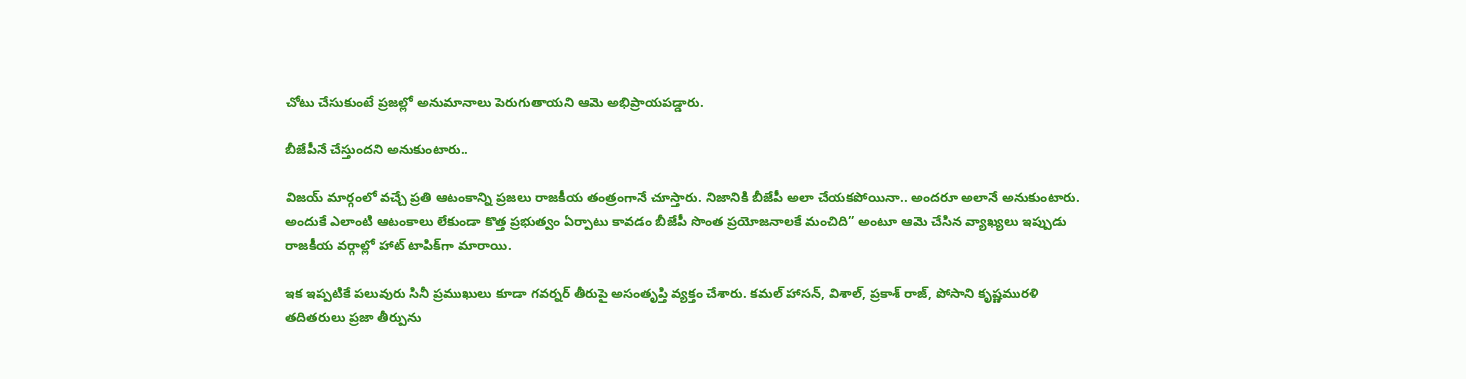చోటు చేసుకుంటే ప్రజల్లో అనుమానాలు పెరుగుతాయని ఆమె అభిప్రాయపడ్డారు.

బీజేపీనే చేస్తుంద‌ని అనుకుంటారు..

విజయ్ మార్గంలో వచ్చే ప్రతి ఆటంకాన్ని ప్రజలు రాజకీయ తంత్రంగానే చూస్తారు. నిజానికి బీజేపీ అలా చేయకపోయినా.. అందరూ అలానే అనుకుంటారు. అందుకే ఎలాంటి ఆటంకాలు లేకుండా కొత్త ప్రభుత్వం ఏర్పాటు కావడం బీజేపీ సొంత ప్రయోజనాలకే మంచిది” అంటూ ఆమె చేసిన వ్యాఖ్యలు ఇప్పుడు రాజకీయ వర్గాల్లో హాట్ టాపిక్‌గా మారాయి.

ఇక ఇప్పటికే పలువురు సినీ ప్రముఖులు కూడా గవర్నర్ తీరుపై అసంతృప్తి వ్యక్తం చేశారు. కమల్ హాసన్, విశాల్, ప్రకాశ్ రాజ్, పోసాని కృష్ణమురళి తదితరులు ప్రజా తీర్పును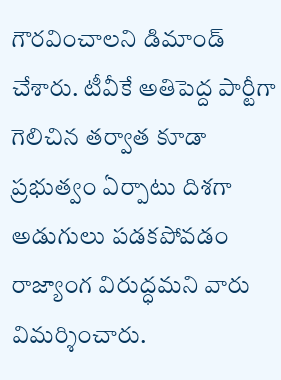గౌరవించాలని డిమాండ్ చేశారు. టీవీకే అతిపెద్ద పార్టీగా గెలిచిన తర్వాత కూడా ప్రభుత్వం ఏర్పాటు దిశగా అడుగులు పడకపోవడం రాజ్యాంగ విరుద్ధమని వారు విమర్శించారు.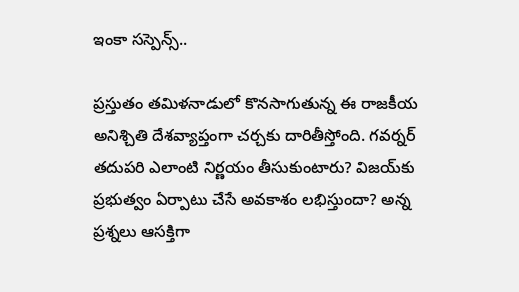ఇంకా సస్పెన్స్..

ప్రస్తుతం తమిళనాడులో కొనసాగుతున్న ఈ రాజకీయ అనిశ్చితి దేశవ్యాప్తంగా చర్చకు దారితీస్తోంది. గవర్నర్ తదుపరి ఎలాంటి నిర్ణయం తీసుకుంటారు? విజయ్‌కు ప్రభుత్వం ఏర్పాటు చేసే అవకాశం లభిస్తుందా? అన్న ప్రశ్నలు ఆసక్తిగా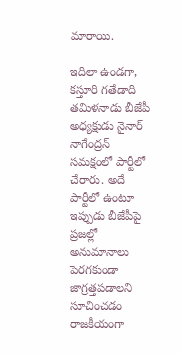మారాయి.

ఇదిలా ఉండగా, కస్తూరి గతేడాది తమిళనాడు బీజేపీ అధ్యక్షుడు నైనార్ నాగేంద్రన్ సమక్షంలో పార్టీలో చేరారు. అదే పార్టీలో ఉంటూ ఇప్పుడు బీజేపీపై ప్రజల్లో అనుమానాలు పెరగకుండా జాగ్రత్తపడాలని సూచించడం రాజకీయంగా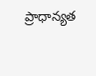ప్రాధాన్యత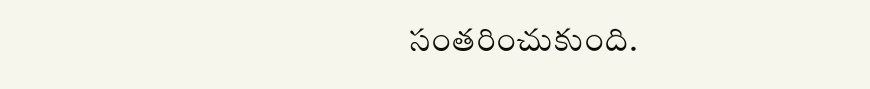సంతరించుకుంది.